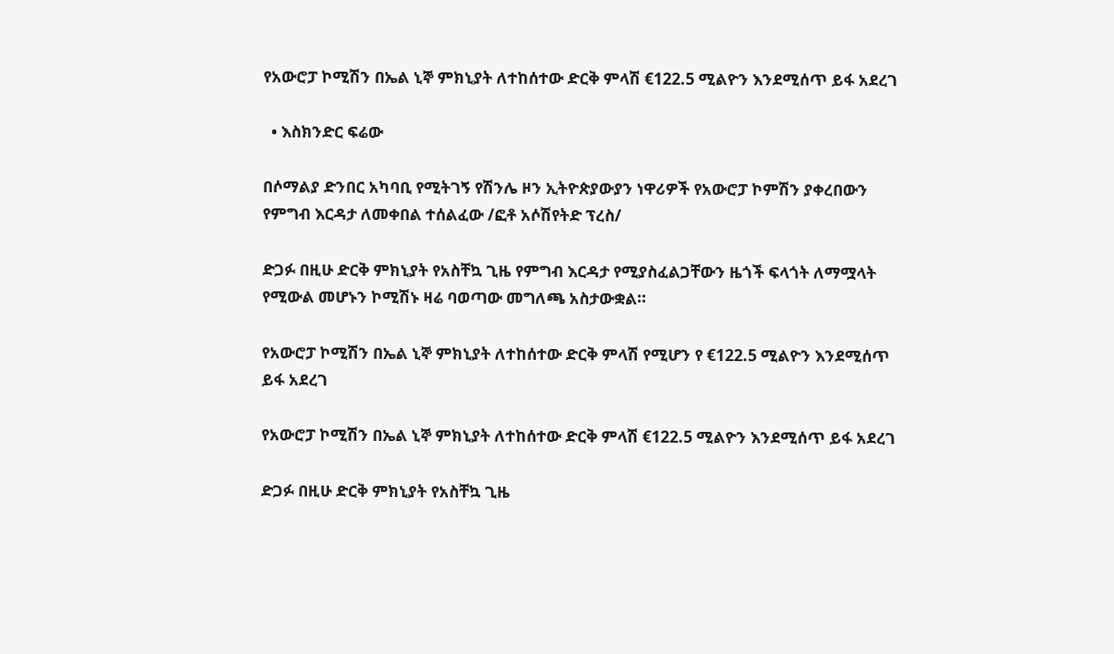የአውሮፓ ኮሚሽን በኤል ኒኞ ምክኒያት ለተከሰተው ድርቅ ምላሽ €122.5 ሚልዮን እንደሚሰጥ ይፋ አደረገ

  • እስክንድር ፍሬው

በሶማልያ ድንበር አካባቢ የሚትገኝ የሽንሌ ዞን ኢትዮጵያውያን ነዋሪዎች የአውሮፓ ኮምሽን ያቀረበውን የምግብ እርዳታ ለመቀበል ተሰልፈው /ፎቶ አሶሽየትድ ፕረስ/

ድጋፉ በዚሁ ድርቅ ምክኒያት የአስቸኳ ጊዜ የምግብ እርዳታ የሚያስፈልጋቸውን ዜጎች ፍላጎት ለማሟላት የሚውል መሆኑን ኮሚሽኑ ዛሬ ባወጣው መግለጫ አስታውቋል።

የአውሮፓ ኮሚሽን በኤል ኒኞ ምክኒያት ለተከሰተው ድርቅ ምላሽ የሚሆን የ €122.5 ሚልዮን እንደሚሰጥ ይፋ አደረገ

የአውሮፓ ኮሚሽን በኤል ኒኞ ምክኒያት ለተከሰተው ድርቅ ምላሽ €122.5 ሚልዮን እንደሚሰጥ ይፋ አደረገ

ድጋፉ በዚሁ ድርቅ ምክኒያት የአስቸኳ ጊዜ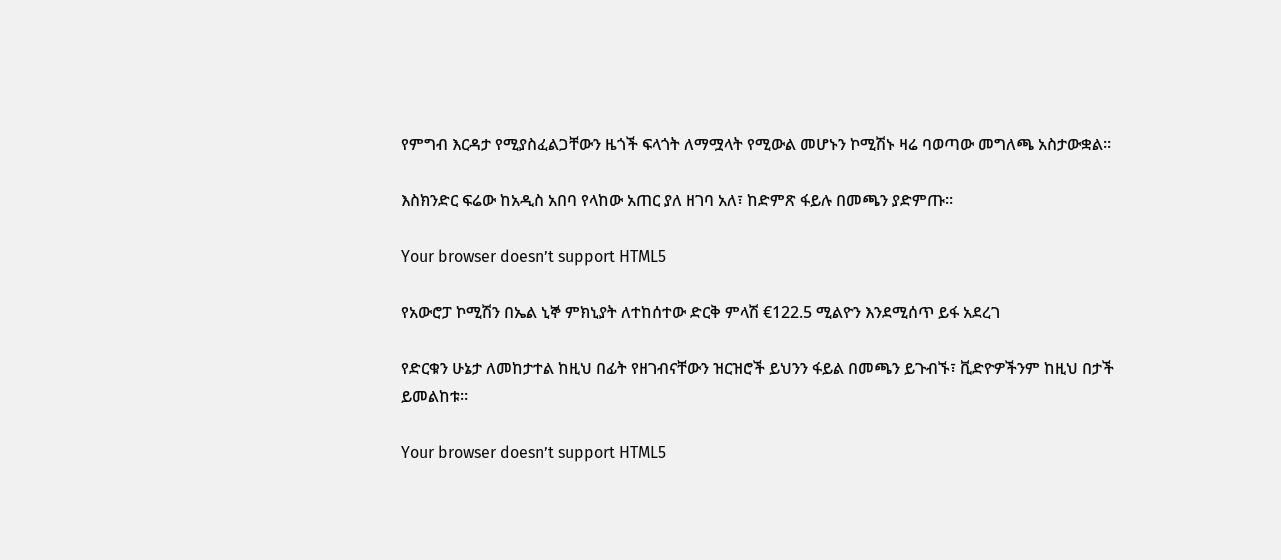የምግብ እርዳታ የሚያስፈልጋቸውን ዜጎች ፍላጎት ለማሟላት የሚውል መሆኑን ኮሚሽኑ ዛሬ ባወጣው መግለጫ አስታውቋል።

እስክንድር ፍሬው ከአዲስ አበባ የላከው አጠር ያለ ዘገባ አለ፣ ከድምጽ ፋይሉ በመጫን ያድምጡ።

Your browser doesn’t support HTML5

የአውሮፓ ኮሚሽን በኤል ኒኞ ምክኒያት ለተከሰተው ድርቅ ምላሽ €122.5 ሚልዮን እንደሚሰጥ ይፋ አደረገ

የድርቁን ሁኔታ ለመከታተል ከዚህ በፊት የዘገብናቸውን ዝርዝሮች ይህንን ፋይል በመጫን ይጉብኙ፣ ቪድዮዎችንም ከዚህ በታች ይመልከቱ።

Your browser doesn’t support HTML5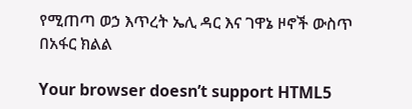የሚጠጣ ወኃ እጥረት ኤሊ ዳር እና ገዋኔ ዞኖች ውስጥ በአፋር ክልል

Your browser doesn’t support HTML5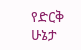የድርቅ ሁኔታ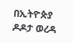በኢትዮጵያ ዶዶታ ወረዳ